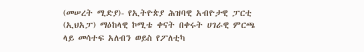(መሠረት ሚድያ)- የኢትዮጵያ ሕዝባዊ አብዮታዊ ፓርቲ (ኢህአፓ) ማዕከላዊ ኮሚቴ ቀናት በቀሩት ሀገራዊ ምርጫ ላይ መሳተፍ አለብን ወይስ የፖለቲካ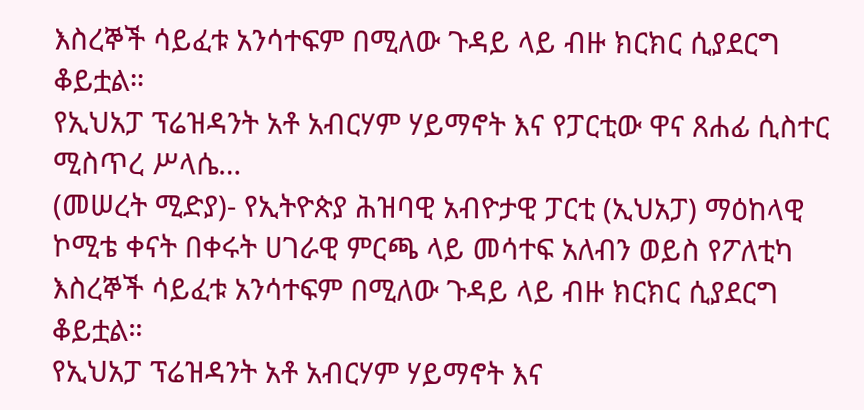እስረኞች ሳይፈቱ አንሳተፍም በሚለው ጉዳይ ላይ ብዙ ክርክር ሲያደርግ ቆይቷል።
የኢህአፓ ፕሬዝዳንት አቶ አብርሃም ሃይማኖት እና የፓርቲው ዋና ጸሐፊ ሲስተር ሚስጥረ ሥላሴ…
(መሠረት ሚድያ)- የኢትዮጵያ ሕዝባዊ አብዮታዊ ፓርቲ (ኢህአፓ) ማዕከላዊ ኮሚቴ ቀናት በቀሩት ሀገራዊ ምርጫ ላይ መሳተፍ አለብን ወይስ የፖለቲካ እስረኞች ሳይፈቱ አንሳተፍም በሚለው ጉዳይ ላይ ብዙ ክርክር ሲያደርግ ቆይቷል።
የኢህአፓ ፕሬዝዳንት አቶ አብርሃም ሃይማኖት እና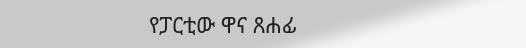የፓርቲው ዋና ጸሐፊ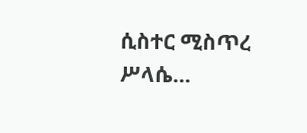ሲስተር ሚስጥረ ሥላሴ…